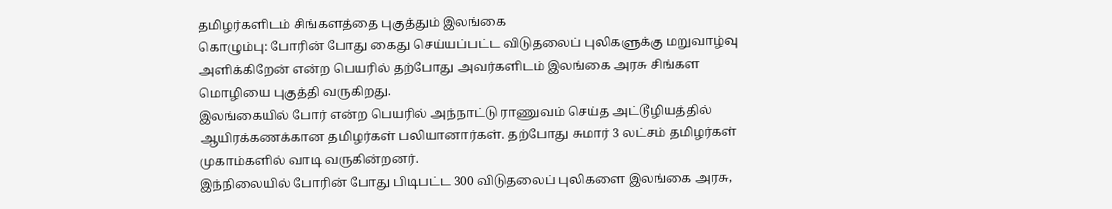தமிழர்களிடம் சிங்களத்தை புகுத்தும் இலங்கை
கொழும்பு: போரின் போது கைது செய்யப்பட்ட விடுதலைப் புலிகளுக்கு மறுவாழ்வு அளிக்கிறேன் என்ற பெயரில் தற்போது அவர்களிடம் இலங்கை அரசு சிங்கள மொழியை புகுத்தி வருகிறது.
இலங்கையில் போர் என்ற பெயரில் அந்நாட்டு ராணுவம் செய்த அட்டூழியத்தில் ஆயிரக்கணக்கான தமிழர்கள் பலியானார்கள். தற்போது சுமார் 3 லட்சம் தமிழர்கள் முகாம்களில் வாடி வருகின்றனர்.
இந்நிலையில் போரின் போது பிடிபட்ட 300 விடுதலைப் புலிகளை இலங்கை அரசு,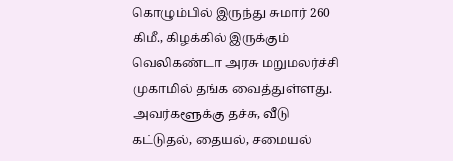கொழும்பில் இருந்து சுமார் 260 கிமீ., கிழக்கில் இருக்கும் வெலிகண்டா அரசு மறுமலர்ச்சி முகாமில் தங்க வைத்துள்ளது. அவர்களூக்கு தச்சு, வீடு கட்டுதல், தையல், சமையல்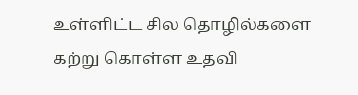உள்ளிட்ட சில தொழில்களை கற்று கொள்ள உதவி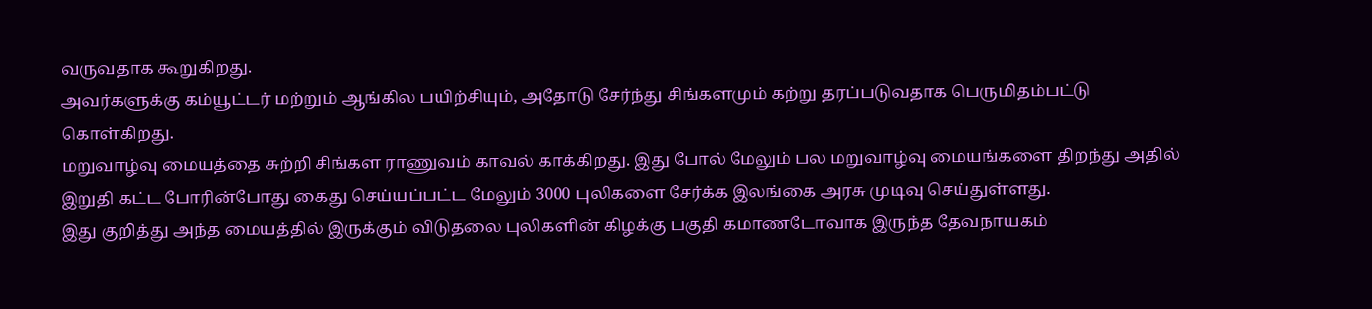வருவதாக கூறுகிறது.
அவர்களுக்கு கம்யூட்டர் மற்றும் ஆங்கில பயிற்சியும், அதோடு சேர்ந்து சிங்களமும் கற்று தரப்படுவதாக பெருமிதம்பட்டு கொள்கிறது.
மறுவாழ்வு மையத்தை சுற்றி சிங்கள ராணுவம் காவல் காக்கிறது. இது போல் மேலும் பல மறுவாழ்வு மையங்களை திறந்து அதில் இறுதி கட்ட போரின்போது கைது செய்யப்பட்ட மேலும் 3000 புலிகளை சேர்க்க இலங்கை அரசு முடிவு செய்துள்ளது.
இது குறித்து அந்த மையத்தில் இருக்கும் விடுதலை புலிகளின் கிழக்கு பகுதி கமாணடோவாக இருந்த தேவநாயகம்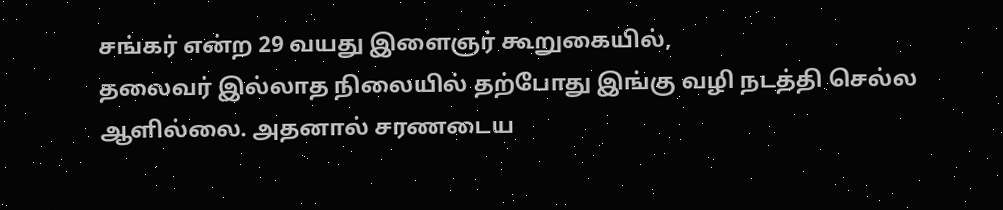சங்கர் என்ற 29 வயது இளைஞர் கூறுகையில்,
தலைவர் இல்லாத நிலையில் தற்போது இங்கு வழி நடத்தி செல்ல ஆளில்லை. அதனால் சரணடைய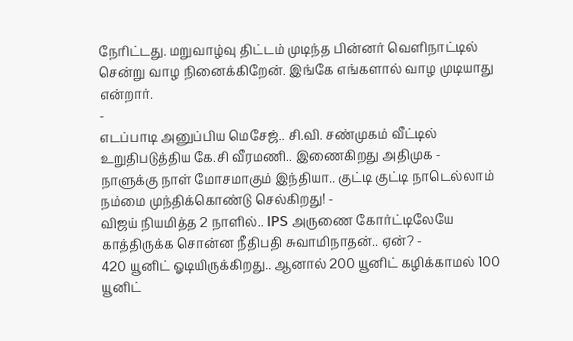நேரிட்டது. மறுவாழ்வு திட்டம் முடிந்த பின்னர் வெளிநாட்டில் சென்று வாழ நினைக்கிறேன். இங்கே எங்களால் வாழ முடியாது என்றார்.
-
எடப்பாடி அனுப்பிய மெசேஜ்.. சி.வி. சண்முகம் வீட்டில் உறுதிபடுத்திய கே.சி வீரமணி.. இணைகிறது அதிமுக -
நாளுக்கு நாள் மோசமாகும் இந்தியா.. குட்டி குட்டி நாடெல்லாம் நம்மை முந்திக்கொண்டு செல்கிறது! -
விஜய் நியமித்த 2 நாளில்.. IPS அருணை கோர்ட்டிலேயே காத்திருக்க சொன்ன நீதிபதி சுவாமிநாதன்.. ஏன்? -
420 யூனிட் ஓடியிருக்கிறது.. ஆனால் 200 யூனிட் கழிக்காமல் 100 யூனிட்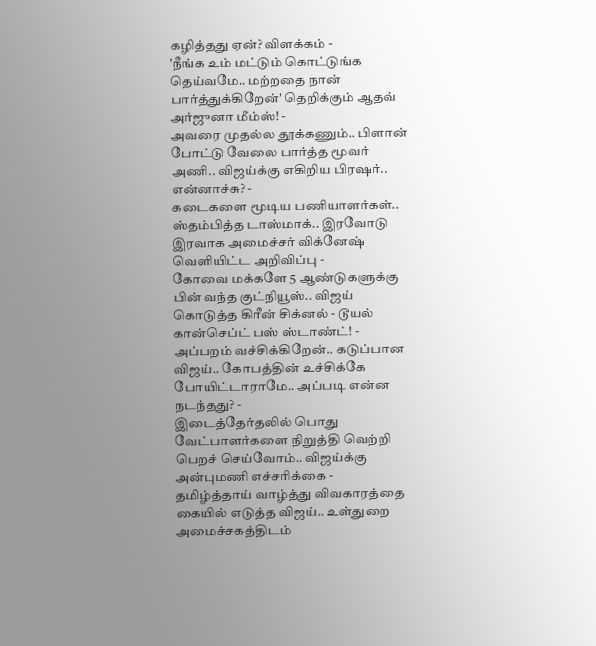கழித்தது ஏன்? விளக்கம் -
'நீங்க உம் மட்டும் கொட்டுங்க தெய்வமே.. மற்றதை நான் பார்த்துக்கிறேன்' தெறிக்கும் ஆதவ் அர்ஜுனா மீம்ஸ்! -
அவரை முதல்ல தூக்கணும்.. பிளான் போட்டு வேலை பார்த்த மூவர் அணி.. விஜய்க்கு எகிறிய பிரஷர்.. என்னாச்சு? -
கடைகளை மூடிய பணியாளர்கள்.. ஸ்தம்பித்த டாஸ்மாக்.. இரவோடு இரவாக அமைச்சர் விக்னேஷ் வெளியிட்ட அறிவிப்பு -
கோவை மக்களே 5 ஆண்டுகளுக்கு பின் வந்த குட்நியூஸ்.. விஜய் கொடுத்த கிரீன் சிக்னல் - டூயல் கான்செப்ட் பஸ் ஸ்டாண்ட்! -
அப்பறம் வச்சிக்கிறேன்.. கடுப்பான விஜய்.. கோபத்தின் உச்சிக்கே போயிட்டாராமே.. அப்படி என்ன நடந்தது? -
இடைத்தேர்தலில் பொது வேட்பாளர்களை நிறுத்தி வெற்றி பெறச் செய்வோம்.. விஜய்க்கு அன்புமணி எச்சரிக்கை -
தமிழ்த்தாய் வாழ்த்து விவகாரத்தை கையில் எடுத்த விஜய்.. உள்துறை அமைச்சகத்திடம்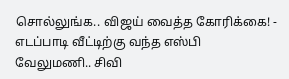சொல்லுங்க.. விஜய் வைத்த கோரிக்கை! -
எடப்பாடி வீட்டிற்கு வந்த எஸ்பி வேலுமணி.. சிவி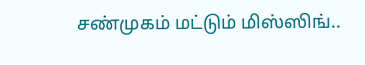சண்முகம் மட்டும் மிஸ்ஸிங்..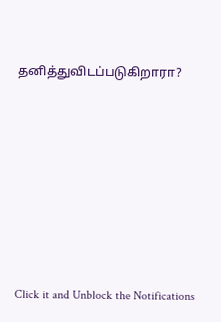தனித்துவிடப்படுகிறாரா?












Click it and Unblock the Notifications